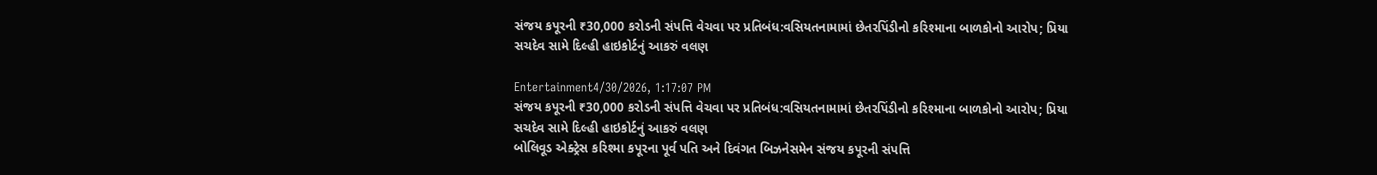સંજય કપૂરની ₹30,000 કરોડની સંપત્તિ વેચવા પર પ્રતિબંધ:વસિયતનામામાં છેતરપિંડીનો કરિશ્માના બાળકોનો આરોપ; પ્રિયા સચદેવ સામે દિલ્હી હાઇકોર્ટનું આકરું વલણ

Entertainment4/30/2026, 1:17:07 PM
સંજય કપૂરની ₹30,000 કરોડની સંપત્તિ વેચવા પર પ્રતિબંધ:વસિયતનામામાં છેતરપિંડીનો કરિશ્માના બાળકોનો આરોપ; પ્રિયા સચદેવ સામે દિલ્હી હાઇકોર્ટનું આકરું વલણ
બોલિવૂડ એક્ટ્રેસ કરિશ્મા કપૂરના પૂર્વ પતિ અને દિવંગત બિઝનેસમેન સંજય કપૂરની સંપત્તિ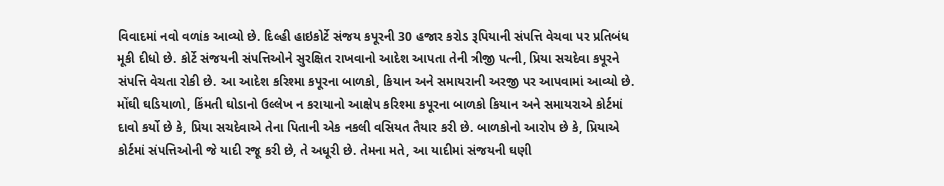વિવાદમાં નવો વળાંક આવ્યો છે. દિલ્હી હાઇકોર્ટે સંજય કપૂરની 30 હજાર કરોડ રૂપિયાની સંપત્તિ વેચવા પર પ્રતિબંધ મૂકી દીધો છે. કોર્ટે સંજયની સંપત્તિઓને સુરક્ષિત રાખવાનો આદેશ આપતા તેની ત્રીજી પત્ની, પ્રિયા સચદેવા કપૂરને સંપત્તિ વેચતા રોકી છે. આ આદેશ કરિશ્મા કપૂરના બાળકો, કિયાન અને સમાયરાની અરજી પર આપવામાં આવ્યો છે. મોંઘી ઘડિયાળો, કિંમતી ઘોડાનો ઉલ્લેખ ન કરાયાનો આક્ષેપ કરિશ્મા કપૂરના બાળકો કિયાન અને સમાયરાએ કોર્ટમાં દાવો કર્યો છે કે, પ્રિયા સચદેવાએ તેના પિતાની એક નકલી વસિયત તૈયાર કરી છે. બાળકોનો આરોપ છે કે, પ્રિયાએ કોર્ટમાં સંપત્તિઓની જે યાદી રજૂ કરી છે, તે અધૂરી છે. તેમના મતે, આ યાદીમાં સંજયની ઘણી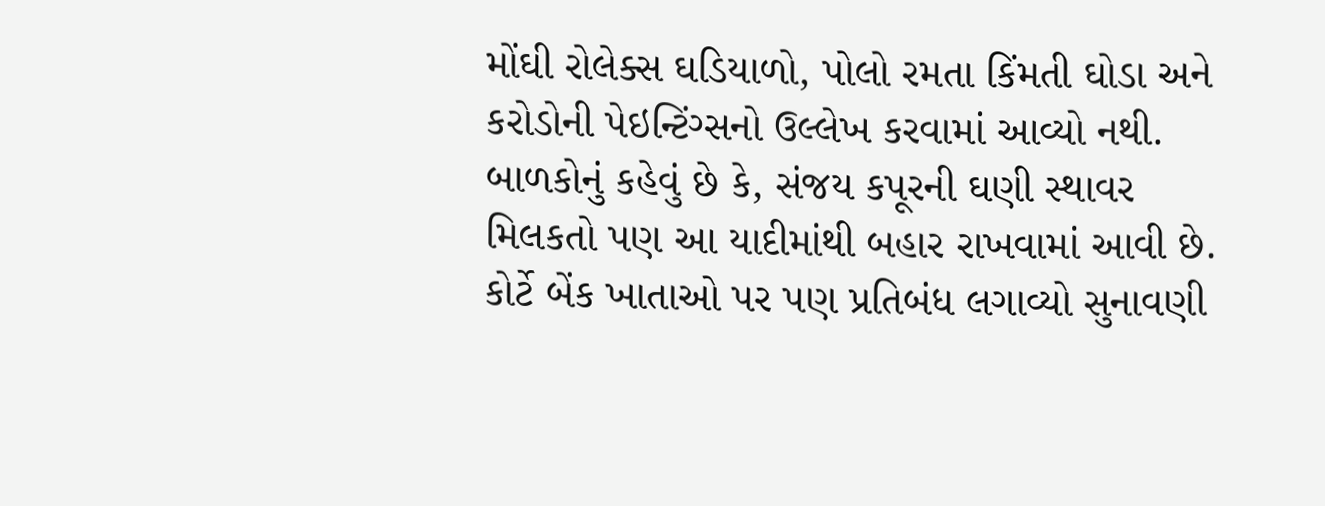મોંઘી રોલેક્સ ઘડિયાળો, પોલો રમતા કિંમતી ઘોડા અને કરોડોની પેઇન્ટિંગ્સનો ઉલ્લેખ કરવામાં આવ્યો નથી. બાળકોનું કહેવું છે કે, સંજય કપૂરની ઘણી સ્થાવર મિલકતો પણ આ યાદીમાંથી બહાર રાખવામાં આવી છે. કોર્ટે બેંક ખાતાઓ પર પણ પ્રતિબંધ લગાવ્યો સુનાવણી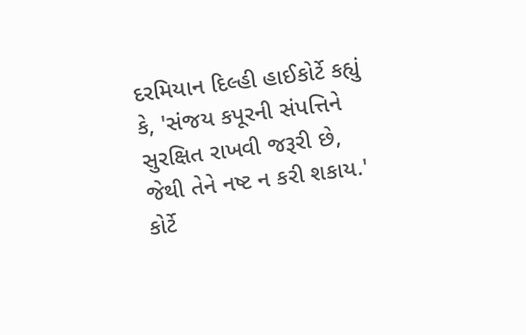દરમિયાન દિલ્હી હાઈકોર્ટે કહ્યું કે, 'સંજય કપૂરની સંપત્તિને સુરક્ષિત રાખવી જરૂરી છે, જેથી તેને નષ્ટ ન કરી શકાય.' કોર્ટે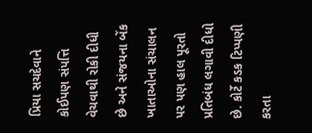પ્રિયા સચદેવાને કોઈપણ સંપત્તિ વેચવાથી રોકી દીધી છે અને સંજયના બેંક ખાતાઓના સંચાલન પર પણ હાલ પૂરતો પ્રતિબંધ લગાવી દીધો છે. કોર્ટે કડક ટિપ્પણી કરતા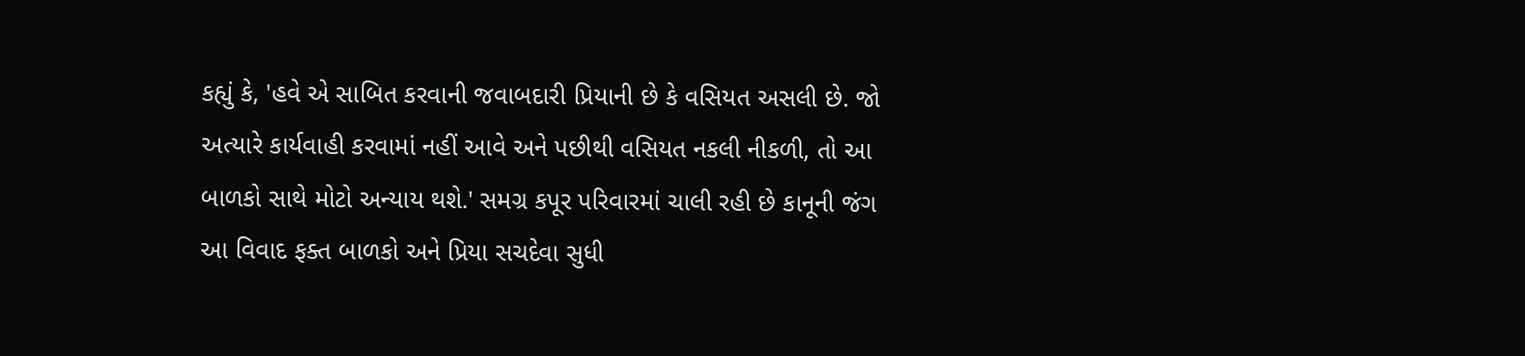કહ્યું કે, 'હવે એ સાબિત કરવાની જવાબદારી પ્રિયાની છે કે વસિયત અસલી છે. જો અત્યારે કાર્યવાહી કરવામાં નહીં આવે અને પછીથી વસિયત નકલી નીકળી, તો આ બાળકો સાથે મોટો અન્યાય થશે.' સમગ્ર કપૂર પરિવારમાં ચાલી રહી છે કાનૂની જંગ આ વિવાદ ફક્ત બાળકો અને પ્રિયા સચદેવા સુધી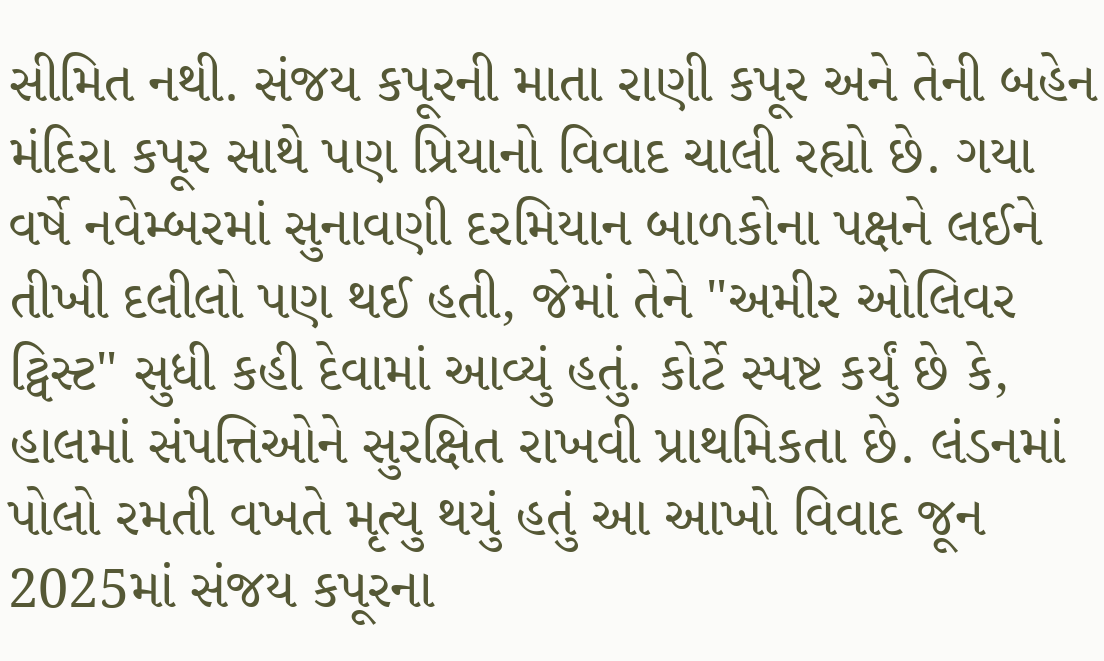સીમિત નથી. સંજય કપૂરની માતા રાણી કપૂર અને તેની બહેન મંદિરા કપૂર સાથે પણ પ્રિયાનો વિવાદ ચાલી રહ્યો છે. ગયા વર્ષે નવેમ્બરમાં સુનાવણી દરમિયાન બાળકોના પક્ષને લઈને તીખી દલીલો પણ થઈ હતી, જેમાં તેને "અમીર ઓલિવર ટ્વિસ્ટ" સુધી કહી દેવામાં આવ્યું હતું. કોર્ટે સ્પષ્ટ કર્યું છે કે, હાલમાં સંપત્તિઓને સુરક્ષિત રાખવી પ્રાથમિકતા છે. લંડનમાં પોલો રમતી વખતે મૃત્યુ થયું હતું આ આખો વિવાદ જૂન 2025માં સંજય કપૂરના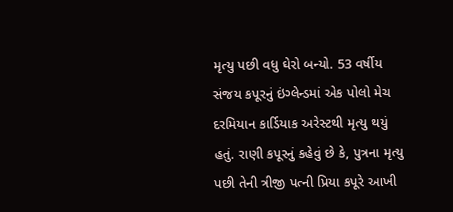મૃત્યુ પછી વધુ ઘેરો બન્યો. 53 વર્ષીય સંજય કપૂરનું ઇંગ્લેન્ડમાં એક પોલો મેચ દરમિયાન કાર્ડિયાક અરેસ્ટથી મૃત્યુ થયું હતું. રાણી કપૂરનું કહેવું છે કે, પુત્રના મૃત્યુ પછી તેની ત્રીજી પત્ની પ્રિયા કપૂરે આખી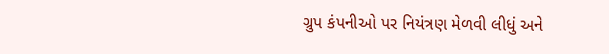ગ્રુપ કંપનીઓ પર નિયંત્રણ મેળવી લીધું અને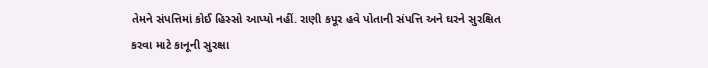તેમને સંપત્તિમાં કોઈ હિસ્સો આપ્યો નહીં. રાણી કપૂર હવે પોતાની સંપત્તિ અને ઘરને સુરક્ષિત કરવા માટે કાનૂની સુરક્ષા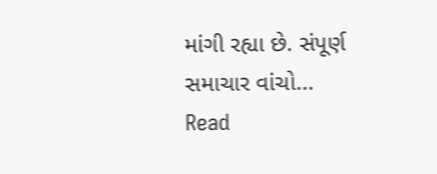માંગી રહ્યા છે. સંપૂર્ણ સમાચાર વાંચો...
Read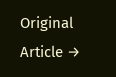Original Article →